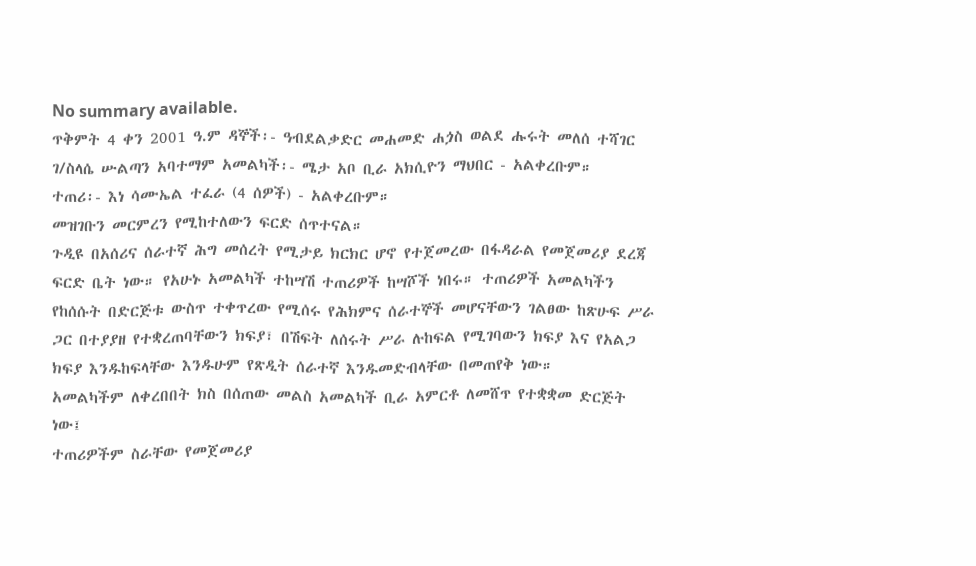No summary available.
ጥቅምት 4 ቀን 2001 ዓ.ም ዳኞች፡- ዓብደልቃድር መሐመድ ሐጏስ ወልደ ሑሩት መለሰ ተሻገር ገ/ስላሴ ሡልጣን አባተማም አመልካች፡- ሜታ አቦ ቢራ አክሲዮን ማህበር - አልቀረቡም።
ተጠሪ፡- እነ ሳሙኤል ተፈራ (4 ሰዎች) - አልቀረቡም።
መዝገቡን መርምረን የሚከተለውን ፍርድ ሰጥተናል።
ጉዲዩ በአሰሪና ሰራተኛ ሕግ መሰረት የሚታይ ክርክር ሆኖ የተጀመረው በፋዳራል የመጀመሪያ ደረጃ ፍርድ ቤት ነው። የአሁኑ አመልካች ተከሣሽ ተጠሪዎች ከሣሾች ነበሩ። ተጠሪዎች አመልካችን የከሰሱት በድርጅቱ ውስጥ ተቀጥረው የሚሰሩ የሕክምና ሰራተኞች መሆናቸውን ገልፀው ከጽሁፍ ሥራ ጋር በተያያዘ የተቋረጠባቸውን ክፍያ፣ በሽፍት ለሰሩት ሥራ ሉከፍል የሚገባውን ክፍያ እና የአልጋ ክፍያ እንዱከፍላቸው እንዱሁም የጽዲት ሰራተኛ እንዱመድብላቸው በመጠየቅ ነው።
አመልካችም ለቀረበበት ክስ በሰጠው መልስ አመልካች ቢራ አምርቶ ለመሸጥ የተቋቋመ ድርጅት ነው፤
ተጠሪዎችም ስራቸው የመጀመሪያ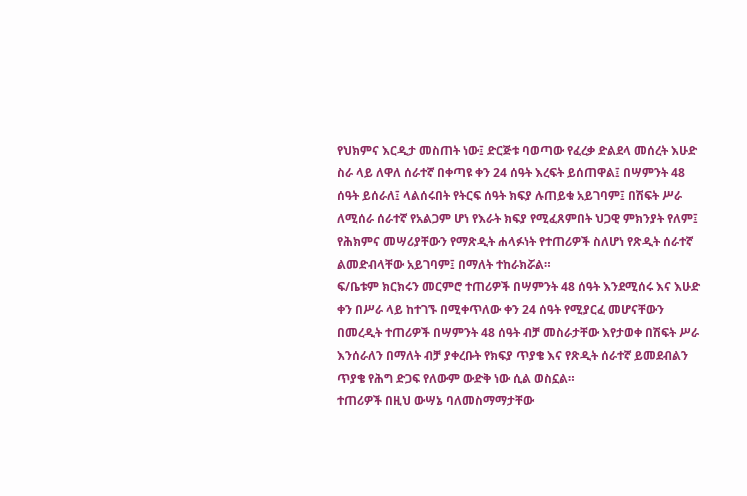የህክምና እርዲታ መስጠት ነው፤ ድርጅቱ ባወጣው የፈረቃ ድልደላ መሰረት እሁድ ስራ ላይ ለዋለ ሰራተኛ በቀጣዩ ቀን 24 ሰዓት እረፍት ይሰጠዋል፤ በሣምንት 48 ሰዓት ይሰራለ፤ ላልሰሩበት የትርፍ ሰዓት ክፍያ ሉጠይቁ አይገባም፤ በሽፍት ሥራ ለሚሰራ ሰራተኛ የአልጋም ሆነ የእራት ክፍያ የሚፈጸምበት ህጋዊ ምክንያት የለም፤ የሕክምና መሣሪያቸውን የማጽዲት ሐላፉነት የተጠሪዎች ስለሆነ የጽዲት ሰራተኛ ልመድብላቸው አይገባም፤ በማለት ተከራክሯል።
ፍ/ቤቱም ክርክሩን መርምሮ ተጠሪዎች በሣምንት 48 ሰዓት እንደሚሰሩ እና እሁድ ቀን በሥራ ላይ ከተገኙ በሚቀጥለው ቀን 24 ሰዓት የሚያርፈ መሆናቸውን በመረዲት ተጠሪዎች በሣምንት 48 ሰዓት ብቻ መስራታቸው እየታወቀ በሽፍት ሥራ እንሰራለን በማለት ብቻ ያቀረቡት የክፍያ ጥያቄ እና የጽዲት ሰራተኛ ይመደብልን ጥያቄ የሕግ ድጋፍ የለውም ውድቅ ነው ሲል ወስኗል።
ተጠሪዎች በዚህ ውሣኔ ባለመስማማታቸው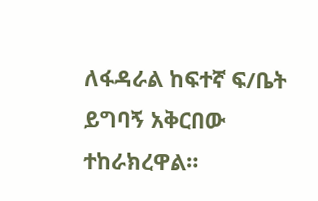ለፋዳራል ከፍተኛ ፍ/ቤት ይግባኝ አቅርበው ተከራክረዋል።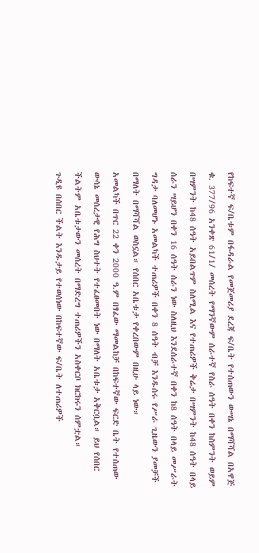የከፍተኛ ፍ/ቤቱም በፋዳራል የመጀመሪያ ደረጃ ፍ/ቤት የተሰጠውን ውሣኔ በማሻሻል በአዋጅ ቁ. 377/96 አንቀጽ 61/1/ መሰረት የማንኛውም ሰራተኛ የስራ ሰዓት በቀን ከስምንት ወይም በሣምንት ከ48 ሰዓት አይበልጥም ስለሚል እና የተጠሪዎች ቅሬታ በሣምንት ከ48 ሰዓት በላይ ሰራን ሣይሆን በቀን 16 ሰዓት ሰራን ነው ስለዚህ እንደሰራተኛ በቀን ከ8 ሰዓት በላይ መሥራት ግዳታ ባለመሆኑ አመልካች ተጠሪዎች በቀን 8 ሰዓት ብቻ እንዱሰሩ የሥራ ጊዜውን ያመቻች በማለት በማሻሻል ወስኗል። የሰበር አቤቱታ የቀረበውም በዚሁ ላይ ነው።
አመልካች በጥር 22 ቀን 2000 ዓ.ም በፃፈው ማመልከቻ በከፍተኛው ፍርድ ቤት የተሰጠው ውሳኔ መሰረታዊ የሕግ ስህተት የተፈፀመበት ነው በማለት አቤቱታ አቅርቧል። ይህ የሰበር ችልትም አቤቱታውን መሰረት በማድረግ ተጠሪዎችን አስቀርቦ ክርክሩን ሰምቷል።
ጉዲዩ በሰበር ችልት እንዱታይ የተወሰነው በከፍተኛው ፍ/ቤት ለተጠሪዎች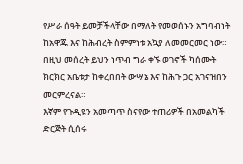የሥራ ሰዓት ይመቻችላቸው በማለት የመወሰኑን አግባብነት ከአዋጁ እና ከሕብረት ስምምነቱ አኳያ ለመመርመር ነው። በዚህ መሰረት ይህን ነጥብ ግራ ቀኙ ወገኖች ካሰሙት ክርክር አቤቱታ ከቀረበበት ውሣኔ እና ከሕጉ ጋር አገናዝበን መርምረናል።
እኛም የጉዲዩን አመጣጥ ስናየው ተጠሪዎች በአመልካች ድርጅት ሲሰሩ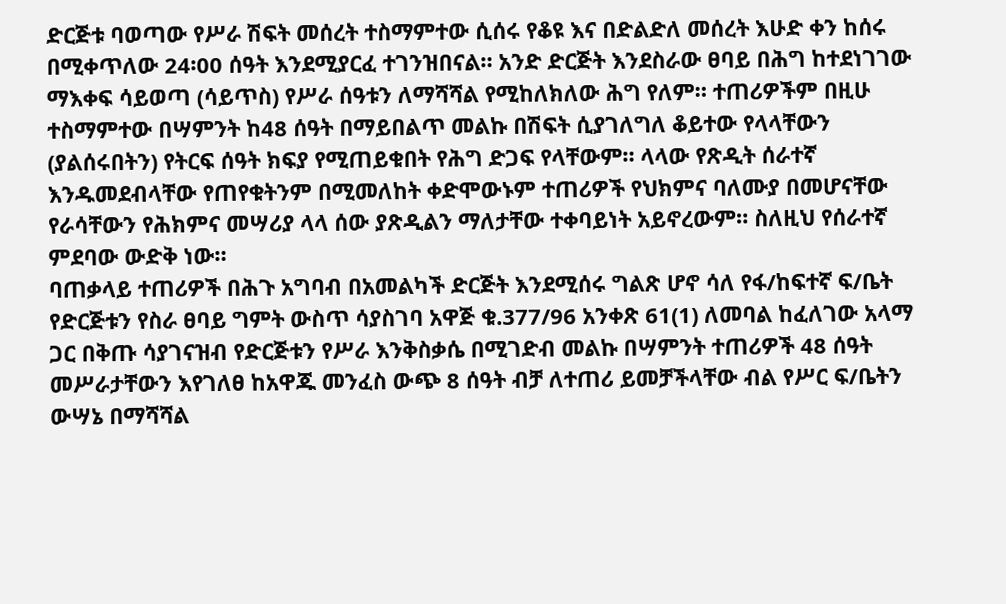ድርጅቱ ባወጣው የሥራ ሽፍት መሰረት ተስማምተው ሲሰሩ የቆዩ እና በድልድለ መሰረት እሁድ ቀን ከሰሩ በሚቀጥለው 24፡00 ሰዓት እንደሚያርፈ ተገንዝበናል። አንድ ድርጅት እንደስራው ፀባይ በሕግ ከተደነገገው ማእቀፍ ሳይወጣ (ሳይጥስ) የሥራ ሰዓቱን ለማሻሻል የሚከለክለው ሕግ የለም። ተጠሪዎችም በዚሁ ተስማምተው በሣምንት ከ48 ሰዓት በማይበልጥ መልኩ በሽፍት ሲያገለግለ ቆይተው የላላቸውን (ያልሰሩበትን) የትርፍ ሰዓት ክፍያ የሚጠይቁበት የሕግ ድጋፍ የላቸውም። ላላው የጽዲት ሰራተኛ እንዱመደብላቸው የጠየቁትንም በሚመለከት ቀድሞውኑም ተጠሪዎች የህክምና ባለሙያ በመሆናቸው የራሳቸውን የሕክምና መሣሪያ ላላ ሰው ያጽዲልን ማለታቸው ተቀባይነት አይኖረውም። ስለዚህ የሰራተኛ ምደባው ውድቅ ነው።
ባጠቃላይ ተጠሪዎች በሕጉ አግባብ በአመልካች ድርጅት እንደሚሰሩ ግልጽ ሆኖ ሳለ የፋ/ከፍተኛ ፍ/ቤት የድርጅቱን የስራ ፀባይ ግምት ውስጥ ሳያስገባ አዋጅ ቁ.377/96 አንቀጽ 61(1) ለመባል ከፈለገው አላማ ጋር በቅጡ ሳያገናዝብ የድርጅቱን የሥራ እንቅስቃሴ በሚገድብ መልኩ በሣምንት ተጠሪዎች 48 ሰዓት መሥራታቸውን እየገለፀ ከአዋጁ መንፈስ ውጭ 8 ሰዓት ብቻ ለተጠሪ ይመቻችላቸው ብል የሥር ፍ/ቤትን ውሣኔ በማሻሻል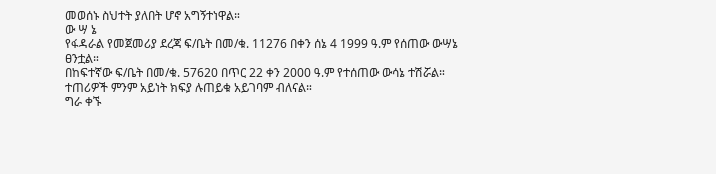መወሰኑ ስህተት ያለበት ሆኖ አግኝተነዋል።
ው ሣ ኔ
የፋዳራል የመጀመሪያ ደረጃ ፍ/ቤት በመ/ቁ. 11276 በቀን ሰኔ 4 1999 ዓ.ም የሰጠው ውሣኔ ፀንቷል።
በከፍተኛው ፍ/ቤት በመ/ቁ. 57620 በጥር 22 ቀን 2000 ዓ.ም የተሰጠው ውሳኔ ተሽሯል። ተጠሪዎች ምንም አይነት ክፍያ ሉጠይቁ አይገባም ብለናል።
ግራ ቀኙ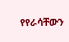የየራሳቸውን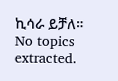ኪሳራ ይቻለ።
No topics extracted.